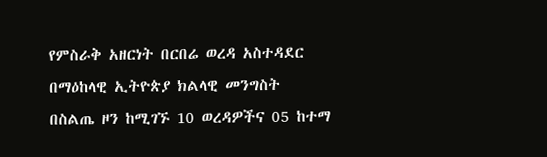የምስራቅ አዘርነት በርበሬ ወረዳ አስተዳደር በማዕከላዊ ኢትዮጵያ ክልላዊ መንግስት በስልጤ ዞን ከሚገኙ 10 ወረዳዎችና 05 ከተማ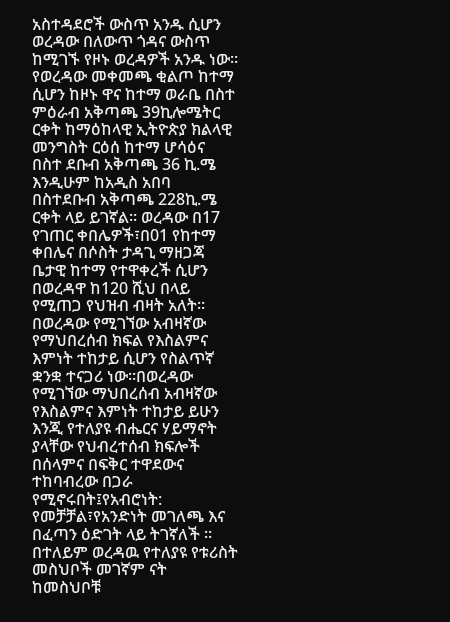አስተዳደሮች ውስጥ አንዱ ሲሆን ወረዳው በለውጥ ጎዳና ውስጥ ከሚገኙ የዞኑ ወረዳዎች አንዱ ነው፡፡የወረዳው መቀመጫ ቂልጦ ከተማ ሲሆን ከዞኑ ዋና ከተማ ወራቤ በስተ ምዕራብ አቅጣጫ 39ኪሎሜትር ርቀት ከማዕከላዊ ኢትዮጵያ ክልላዊ መንግስት ርዕሰ ከተማ ሆሳዕና በስተ ደቡብ አቅጣጫ 36 ኪ.ሜ እንዲሁም ከአዲስ አበባ በስተደቡብ አቅጣጫ 228ኪ.ሜ ርቀት ላይ ይገኛል፡፡ ወረዳው በ17 የገጠር ቀበሌዎች፣በ01 የከተማ ቀበሌና በሶስት ታዳጊ ማዘጋጃ ቤታዊ ከተማ የተዋቀረች ሲሆን በወረዳዋ ከ120 ሺህ በላይ የሚጠጋ የህዝብ ብዛት አለት። በወረዳው የሚገኘው አብዛኛው የማህበረሰብ ክፍል የእስልምና እምነት ተከታይ ሲሆን የስልጥኛ ቋንቋ ተናጋሪ ነው።በወረዳው የሚገኘው ማህበረሰብ አብዛኛው የእስልምና እምነት ተከታይ ይሁን እንጂ የተለያዩ ብሔርና ሃይማኖት ያላቸው የህብረተሰብ ክፍሎች በሰላምና በፍቅር ተዋደውና ተከባብረው በጋራ የሚኖሩበት፤የአብሮነት: የመቻቻል፣የአንድነት መገለጫ እና በፈጣን ዕድገት ላይ ትገኛለች ።
በተለይም ወረዳዉ የተለያዩ የቱሪስት መስህቦች መገኛም ናት ከመስህቦቹ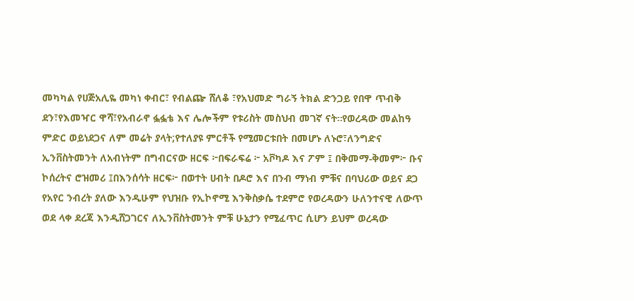መካካል የሀጅአሊዬ መካነ ቀብር፣ የብልጬ ሸለቆ ፣የአህመድ ግራኝ ትክል ድንጋይ የበዋ ጥብቅ ደን፣የእመዣር ዋሻ፣የአብራኖ ፏፏቴ እና ሌሎችም የቱሪስት መስህብ መገኛ ናት።የወረዳው መልከዓ ምድር ወይነደጋና ለም መሬት ያላት;የተለያዩ ምርቶች የሚመርቱበት በመሆኑ ለኑሮ፣ለንግድና ኢንቨስትመንት ለአብነትም በግብርናው ዘርፍ ፦በፍራፍሬ ፦ አቮካዶ እና ፖም ፤ በቅመማ-ቅመም፦ ቡና ኮሰረትና ሮዝመሪ ፤በእንሰሳት ዘርፍ፦ በወተት ሀብት በዶሮ እና በንብ ማነብ ምቹና በባህሪው ወይና ደጋ የአየር ንብረት ያለው እንዲሁም የህዝቡ የኢኮኖሚ እንቅስቃሴ ተደምሮ የወረዳውን ሁለንተናዊ ለውጥ ወደ ላቀ ደረጃ እንዲሸጋገርና ለኢንቨስትመንት ምቹ ሁኔታን የሚፈጥር ሲሆን ይህም ወረዳው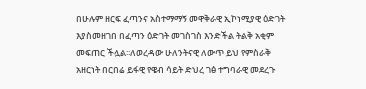በሁሉም ዘርፍ ፈጣንና አስተማማኝ መዋቅራዊ ኢኮነሚያዊ ዕድገት እያስመዘገበ በፈጣን ዕድገት መገስገስ እንድችል ትልቅ አቂም መፍጠር ችሏል፡፡ለወረዳው ሁለንትናዊ ለውጥ ይህ የምስራቅ አዘርነት በርበሬ ይፋዊ የዌብ ሳይት ድህረ ገፅ ተግባራዊ መደረጉ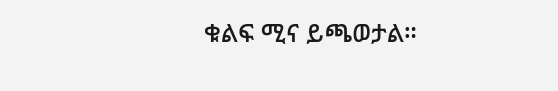ቁልፍ ሚና ይጫወታል።